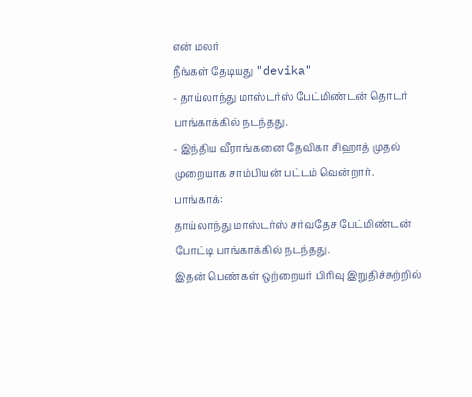என் மலர்
நீங்கள் தேடியது "devika"
- தாய்லாந்து மாஸ்டர்ஸ் பேட்மிண்டன் தொடர் பாங்காக்கில் நடந்தது.
- இந்திய வீராங்கனை தேவிகா சிஹாத் முதல் முறையாக சாம்பியன் பட்டம் வென்றார்.
பாங்காக்:
தாய்லாந்து மாஸ்டர்ஸ் சர்வதேச பேட்மிண்டன் போட்டி பாங்காக்கில் நடந்தது.
இதன் பெண்கள் ஒற்றையர் பிரிவு இறுதிச்சுற்றில்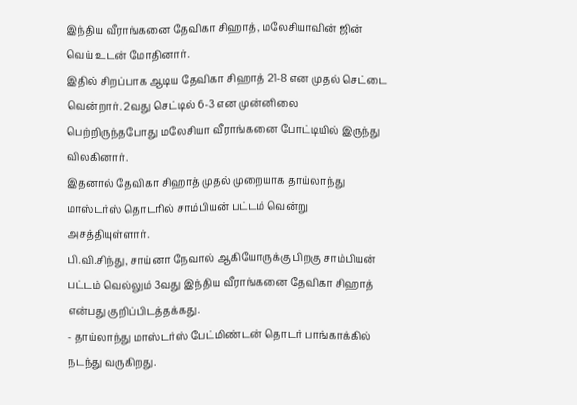இந்திய வீராங்கனை தேவிகா சிஹாத், மலேசியாவின் ஜின் வெய் உடன் மோதினார்.
இதில் சிறப்பாக ஆடிய தேவிகா சிஹாத் 21-8 என முதல் செட்டை வென்றார். 2வது செட்டில் 6-3 என முன்னிலை பெற்றிருந்தபோது மலேசியா வீராங்கனை போட்டியில் இருந்து விலகினார்.
இதனால் தேவிகா சிஹாத் முதல் முறையாக தாய்லாந்து மாஸ்டர்ஸ் தொடரில் சாம்பியன் பட்டம் வென்று அசத்தியுள்ளார்.
பி.வி.சிந்து, சாய்னா நேவால் ஆகியோருக்கு பிறகு சாம்பியன் பட்டம் வெல்லும் 3வது இந்திய வீராங்கனை தேவிகா சிஹாத் என்பது குறிப்பிடத்தக்கது.
- தாய்லாந்து மாஸ்டர்ஸ் பேட்மிண்டன் தொடர் பாங்காக்கில் நடந்து வருகிறது.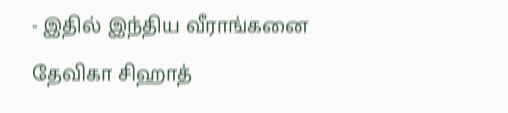- இதில் இந்திய வீராங்கனை தேவிகா சிஹாத்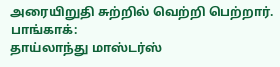அரையிறுதி சுற்றில் வெற்றி பெற்றார்.
பாங்காக்:
தாய்லாந்து மாஸ்டர்ஸ்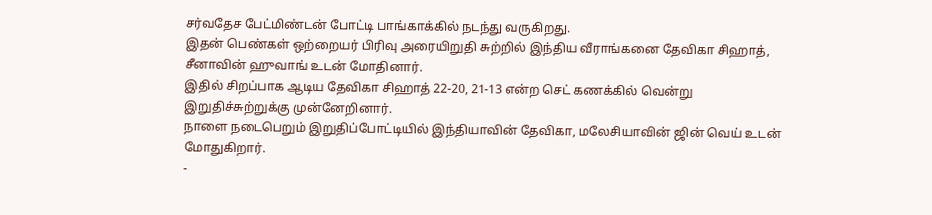சர்வதேச பேட்மிண்டன் போட்டி பாங்காக்கில் நடந்து வருகிறது.
இதன் பெண்கள் ஒற்றையர் பிரிவு அரையிறுதி சுற்றில் இந்திய வீராங்கனை தேவிகா சிஹாத், சீனாவின் ஹுவாங் உடன் மோதினார்.
இதில் சிறப்பாக ஆடிய தேவிகா சிஹாத் 22-20, 21-13 என்ற செட் கணக்கில் வென்று இறுதிச்சுற்றுக்கு முன்னேறினார்.
நாளை நடைபெறும் இறுதிப்போட்டியில் இந்தியாவின் தேவிகா, மலேசியாவின் ஜின் வெய் உடன் மோதுகிறார்.
-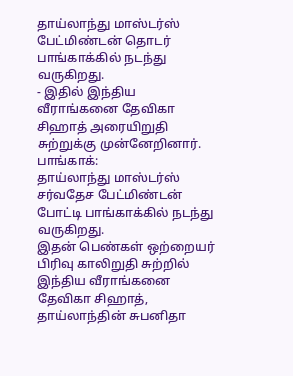தாய்லாந்து மாஸ்டர்ஸ் பேட்மிண்டன் தொடர் பாங்காக்கில் நடந்து வருகிறது.
- இதில் இந்திய வீராங்கனை தேவிகா சிஹாத் அரையிறுதி சுற்றுக்கு முன்னேறினார்.
பாங்காக்:
தாய்லாந்து மாஸ்டர்ஸ் சர்வதேச பேட்மிண்டன் போட்டி பாங்காக்கில் நடந்து வருகிறது.
இதன் பெண்கள் ஒற்றையர் பிரிவு காலிறுதி சுற்றில் இந்திய வீராங்கனை தேவிகா சிஹாத், தாய்லாந்தின் சுபனிதா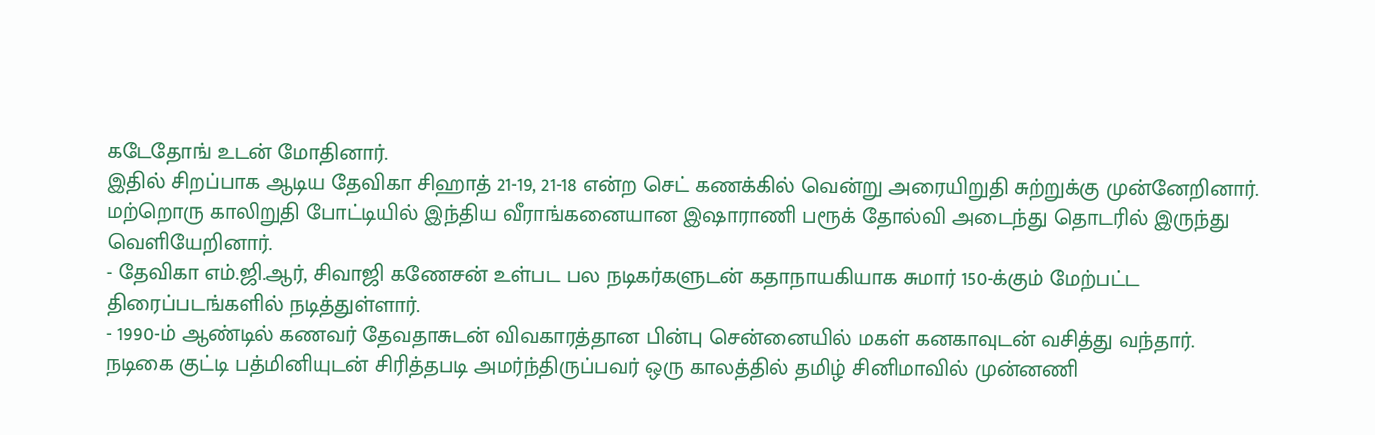கடேதோங் உடன் மோதினார்.
இதில் சிறப்பாக ஆடிய தேவிகா சிஹாத் 21-19, 21-18 என்ற செட் கணக்கில் வென்று அரையிறுதி சுற்றுக்கு முன்னேறினார்.
மற்றொரு காலிறுதி போட்டியில் இந்திய வீராங்கனையான இஷாராணி பரூக் தோல்வி அடைந்து தொடரில் இருந்து வெளியேறினார்.
- தேவிகா எம்.ஜி.ஆர், சிவாஜி கணேசன் உள்பட பல நடிகர்களுடன் கதாநாயகியாக சுமார் 150-க்கும் மேற்பட்ட திரைப்படங்களில் நடித்துள்ளார்.
- 1990-ம் ஆண்டில் கணவர் தேவதாசுடன் விவகாரத்தான பின்பு சென்னையில் மகள் கனகாவுடன் வசித்து வந்தார்.
நடிகை குட்டி பத்மினியுடன் சிரித்தபடி அமர்ந்திருப்பவர் ஒரு காலத்தில் தமிழ் சினிமாவில் முன்னணி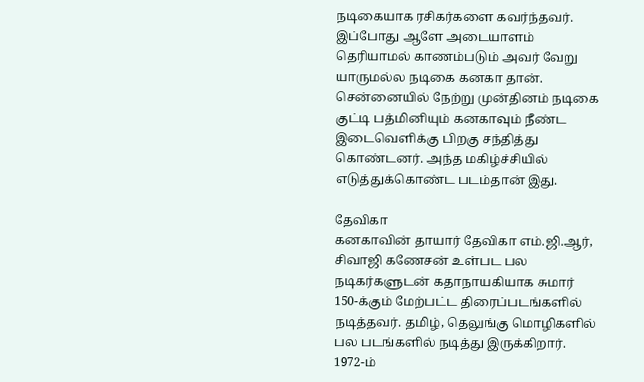நடிகையாக ரசிகர்களை கவர்ந்தவர். இப்போது ஆளே அடையாளம் தெரியாமல் காணம்படும் அவர் வேறு யாருமல்ல நடிகை கனகா தான். சென்னையில் நேற்று முன்தினம் நடிகை குட்டி பத்மினியும் கனகாவும் நீண்ட இடைவெளிக்கு பிறகு சந்தித்து கொண்டனர். அந்த மகிழ்ச்சியில் எடுத்துக்கொண்ட படம்தான் இது.

தேவிகா
கனகாவின் தாயார் தேவிகா எம்.ஜி.ஆர், சிவாஜி கணேசன் உள்பட பல நடிகர்களுடன் கதாநாயகியாக சுமார் 150-க்கும் மேற்பட்ட திரைப்படங்களில் நடித்தவர். தமிழ், தெலுங்கு மொழிகளில் பல படங்களில் நடித்து இருக்கிறார். 1972-ம்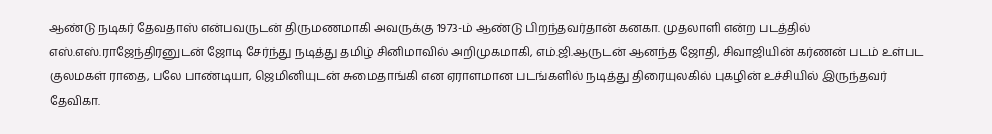ஆண்டு நடிகர் தேவதாஸ் என்பவருடன் திருமணமாகி அவருக்கு 1973-ம் ஆண்டு பிறந்தவர்தான் கனகா. முதலாளி என்ற படத்தில் எஸ்.எஸ்.ராஜேந்திரனுடன் ஜோடி சேர்ந்து நடித்து தமிழ் சினிமாவில் அறிமுகமாகி, எம்.ஜி.ஆருடன் ஆனந்த ஜோதி, சிவாஜியின் கர்ணன் படம் உள்பட குலமகள் ராதை, பலே பாண்டியா, ஜெமினியுடன் சுமைதாங்கி என ஏராளமான படங்களில் நடித்து திரையுலகில் புகழின் உச்சியில் இருந்தவர் தேவிகா.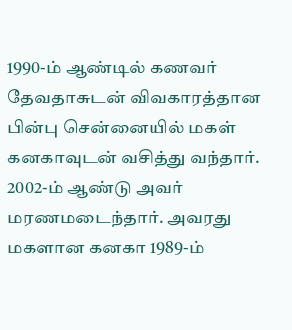1990-ம் ஆண்டில் கணவர் தேவதாசுடன் விவகாரத்தான பின்பு சென்னையில் மகள் கனகாவுடன் வசித்து வந்தார். 2002-ம் ஆண்டு அவர் மரணமடைந்தார். அவரது மகளான கனகா 1989-ம்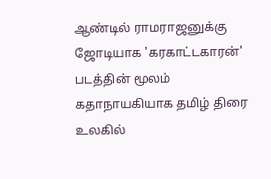ஆண்டில் ராமராஜனுக்கு ஜோடியாக 'கரகாட்டகாரன்' படத்தின் மூலம் கதாநாயகியாக தமிழ் திரை உலகில்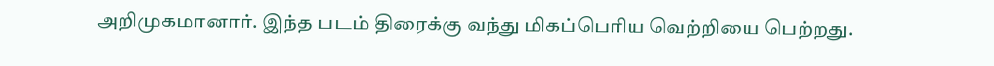அறிமுகமானார். இந்த படம் திரைக்கு வந்து மிகப்பெரிய வெற்றியை பெற்றது.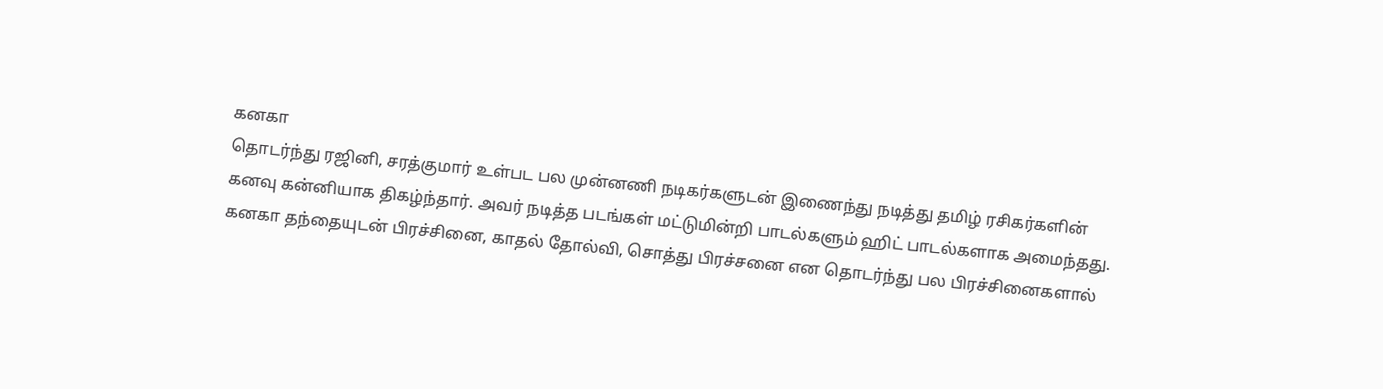கனகா
தொடர்ந்து ரஜினி, சரத்குமார் உள்பட பல முன்னணி நடிகர்களுடன் இணைந்து நடித்து தமிழ் ரசிகர்களின் கனவு கன்னியாக திகழ்ந்தார். அவர் நடித்த படங்கள் மட்டுமின்றி பாடல்களும் ஹிட் பாடல்களாக அமைந்தது. கனகா தந்தையுடன் பிரச்சினை, காதல் தோல்வி, சொத்து பிரச்சனை என தொடர்ந்து பல பிரச்சினைகளால்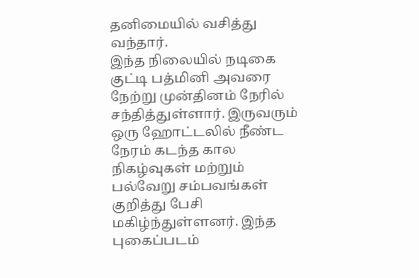தனிமையில் வசித்து வந்தார்.
இந்த நிலையில் நடிகை குட்டி பத்மினி அவரை நேற்று முன்தினம் நேரில் சந்தித்துள்ளார். இருவரும் ஒரு ஹோட்டலில் நீண்ட நேரம் கடந்த கால நிகழ்வுகள் மற்றும் பல்வேறு சம்பவங்கள் குறித்து பேசி மகிழ்ந்துள்ளனர். இந்த புகைப்படம்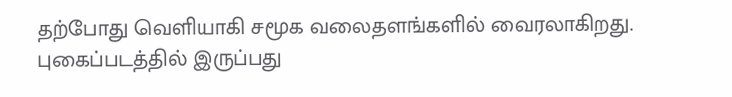தற்போது வெளியாகி சமூக வலைதளங்களில் வைரலாகிறது. புகைப்படத்தில் இருப்பது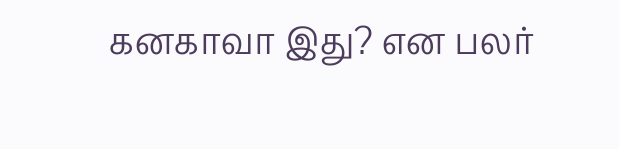கனகாவா இது? என பலர்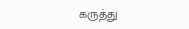கருத்து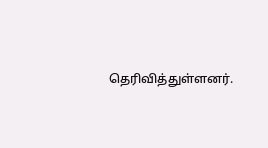தெரிவித்துள்ளனர்.